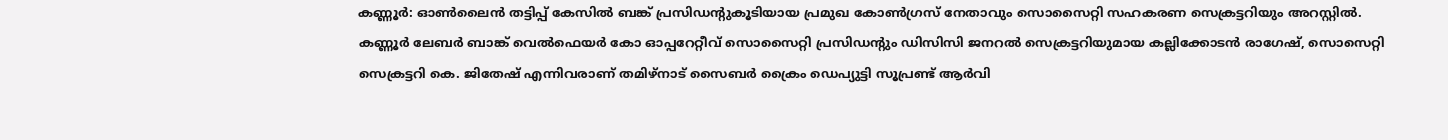കണ്ണൂര്‍: ഓണ്‍ലൈന്‍ തട്ടിപ്പ് കേസില്‍ ബങ്ക് പ്രസിഡന്റുകൂടിയായ പ്രമുഖ കോണ്‍ഗ്രസ് നേതാവും സൊസൈറ്റി സഹകരണ സെക്രട്ടറിയും അറസ്റ്റില്‍. കണ്ണൂര്‍ ലേബര്‍ ബാങ്ക് വെല്‍ഫെയര്‍ കോ ഓപ്പറേറ്റീവ് സൊസൈറ്റി പ്രസിഡന്റും ഡിസിസി ജനറല്‍ സെക്രട്ടറിയുമായ കല്ലിക്കോടന്‍ രാഗേഷ്, സൊസെറ്റി സെക്രട്ടറി കെ. ജിതേഷ് എന്നിവരാണ് തമിഴ്‌നാട് സൈബര്‍ ക്രൈം ഡെപ്യുട്ടി സൂപ്രണ്ട് ആര്‍വി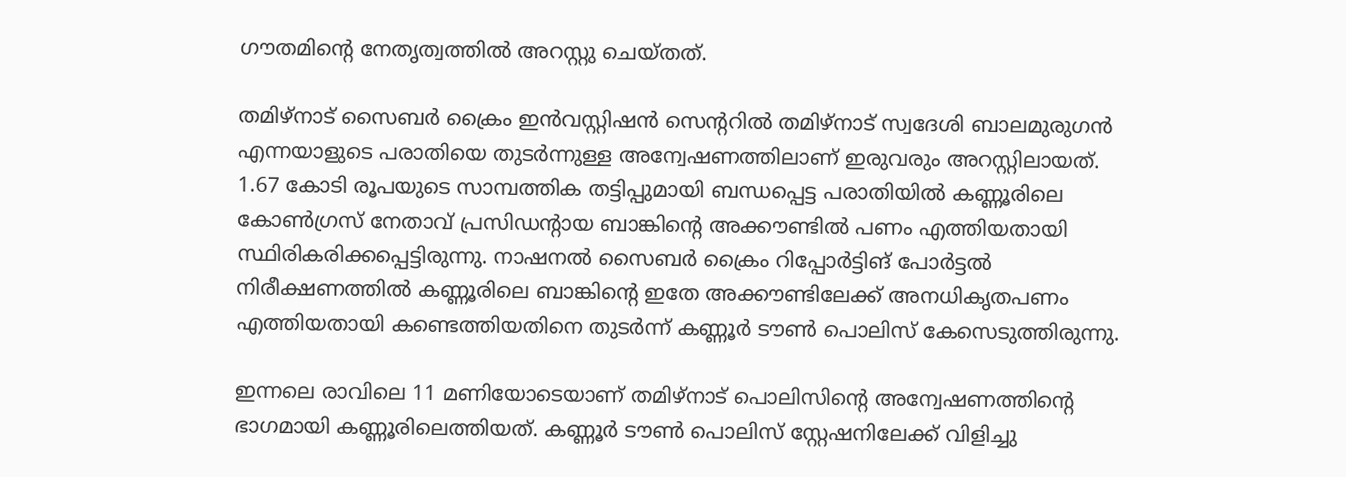ഗൗതമിന്റെ നേതൃത്വത്തില്‍ അറസ്റ്റു ചെയ്തത്.

തമിഴ്‌നാട് സൈബര്‍ ക്രൈം ഇന്‍വസ്റ്റിഷന്‍ സെന്ററില്‍ തമിഴ്‌നാട് സ്വദേശി ബാലമുരുഗന്‍ എന്നയാളുടെ പരാതിയെ തുടര്‍ന്നുള്ള അന്വേഷണത്തിലാണ് ഇരുവരും അറസ്റ്റിലായത്. 1.67 കോടി രൂപയുടെ സാമ്പത്തിക തട്ടിപ്പുമായി ബന്ധപ്പെട്ട പരാതിയില്‍ കണ്ണൂരിലെ കോണ്‍ഗ്രസ് നേതാവ് പ്രസിഡന്റായ ബാങ്കിന്റെ അക്കൗണ്ടില്‍ പണം എത്തിയതായി സ്ഥിരികരിക്കപ്പെട്ടിരുന്നു. നാഷനല്‍ സൈബര്‍ ക്രൈം റിപ്പോര്‍ട്ടിങ് പോര്‍ട്ടല്‍ നിരീക്ഷണത്തില്‍ കണ്ണൂരിലെ ബാങ്കിന്റെ ഇതേ അക്കൗണ്ടിലേക്ക് അനധികൃതപണം എത്തിയതായി കണ്ടെത്തിയതിനെ തുടര്‍ന്ന് കണ്ണൂര്‍ ടൗണ്‍ പൊലിസ് കേസെടുത്തിരുന്നു.

ഇന്നലെ രാവിലെ 11 മണിയോടെയാണ് തമിഴ്‌നാട് പൊലിസിന്റെ അന്വേഷണത്തിന്റെ ഭാഗമായി കണ്ണൂരിലെത്തിയത്. കണ്ണൂര്‍ ടൗണ്‍ പൊലിസ് സ്റ്റേഷനിലേക്ക് വിളിച്ചു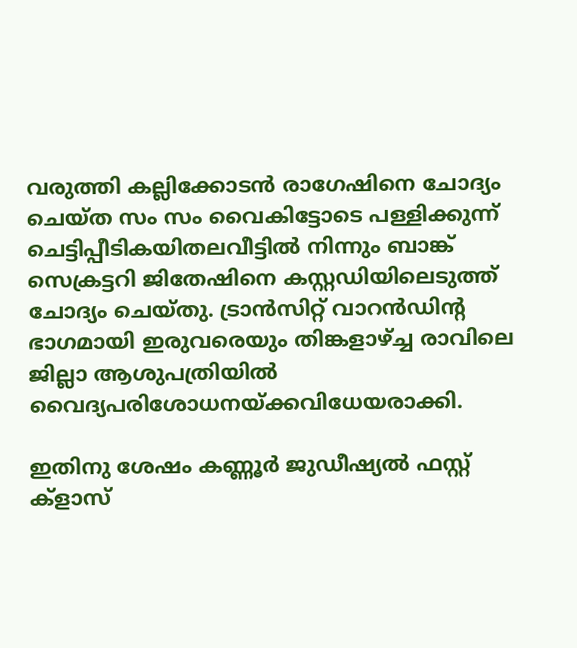വരുത്തി കല്ലിക്കോടന്‍ രാഗേഷിനെ ചോദ്യം ചെയ്ത സം സം വൈകിട്ടോടെ പള്ളിക്കുന്ന് ചെട്ടിപ്പീടികയിതലവീട്ടില്‍ നിന്നും ബാങ്ക് സെക്രട്ടറി ജിതേഷിനെ കസ്റ്റഡിയിലെടുത്ത് ചോദ്യം ചെയ്തു. ട്രാന്‍സിറ്റ് വാറന്‍ഡിന്റ ഭാഗമായി ഇരുവരെയും തിങ്കളാഴ്ച്ച രാവിലെ ജില്ലാ ആശുപത്രിയില്‍ വൈദ്യപരിശോധനയ്ക്കവിധേയരാക്കി.

ഇതിനു ശേഷം കണ്ണൂര്‍ ജുഡീഷ്യല്‍ ഫസ്റ്റ് ക്‌ളാസ്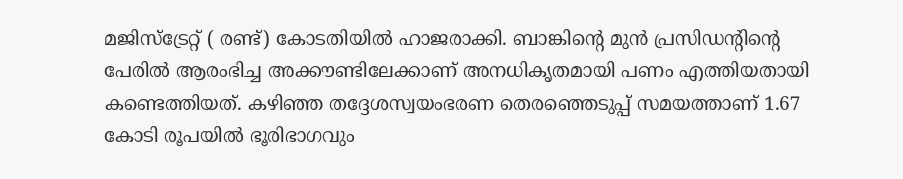മജിസ്‌ട്രേറ്റ് ( രണ്ട്) കോടതിയില്‍ ഹാജരാക്കി. ബാങ്കിന്റെ മുന്‍ പ്രസിഡന്റിന്റെ പേരില്‍ ആരംഭിച്ച അക്കൗണ്ടിലേക്കാണ് അനധികൃതമായി പണം എത്തിയതായി കണ്ടെത്തിയത്. കഴിഞ്ഞ തദ്ദേശസ്വയംഭരണ തെരഞ്ഞെടുപ്പ് സമയത്താണ് 1.67 കോടി രൂപയില്‍ ഭൂരിഭാഗവും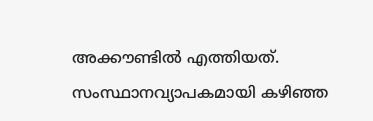അക്കൗണ്ടില്‍ എത്തിയത്. സംസ്ഥാനവ്യാപകമായി കഴിഞ്ഞ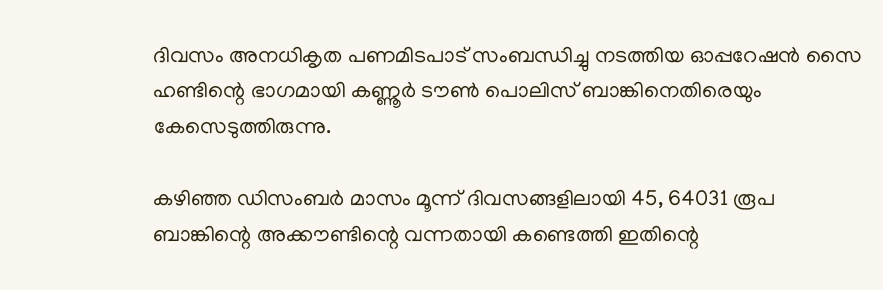ദിവസം അനധികൃത പണമിടപാട് സംബന്ധിച്ചു നടത്തിയ ഓപ്പറേഷന്‍ സൈ ഹണ്ടിന്റെ ഭാഗമായി കണ്ണൂര്‍ ടൗണ്‍ പൊലിസ് ബാങ്കിനെതിരെയും കേസെടുത്തിരുന്നു.

കഴിഞ്ഞ ഡിസംബര്‍ മാസം മൂന്ന് ദിവസങ്ങളിലായി 45, 64031 രൂപ ബാങ്കിന്റെ അക്കൗണ്ടിന്റെ വന്നതായി കണ്ടെത്തി ഇതിന്റെ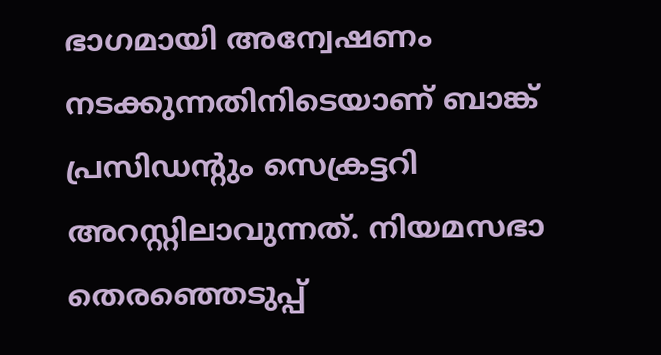ഭാഗമായി അന്വേഷണം നടക്കുന്നതിനിടെയാണ് ബാങ്ക് പ്രസിഡന്റും സെക്രട്ടറി അറസ്റ്റിലാവുന്നത്. നിയമസഭാ തെരഞ്ഞെടുപ്പ്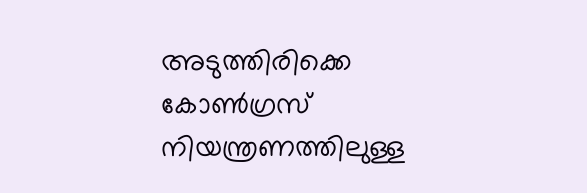അടുത്തിരിക്കെ കോണ്‍ഗ്രസ് നിയന്ത്രണത്തിലുള്ള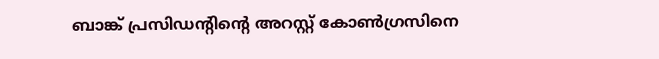ബാങ്ക് പ്രസിഡന്റിന്റെ അറസ്റ്റ് കോണ്‍ഗ്രസിനെ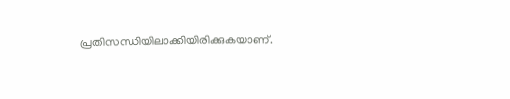പ്രതിസന്ധിയിലാക്കിയിരിക്കുകയാണ്.